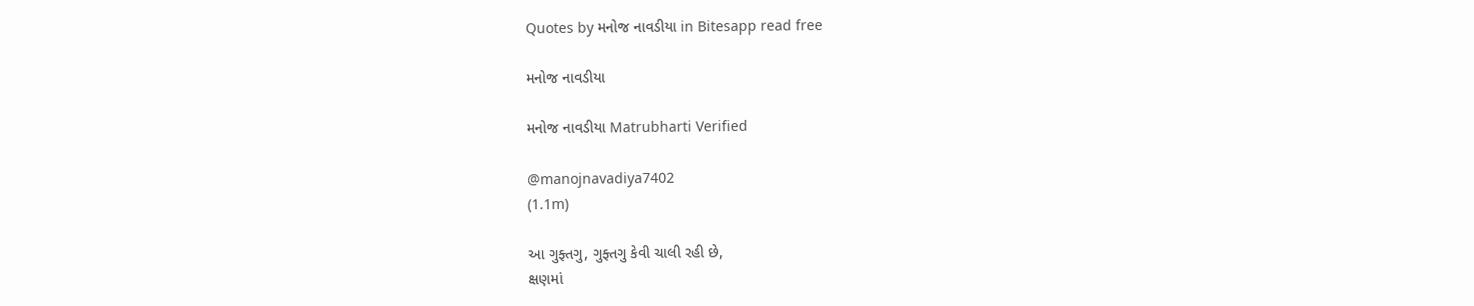Quotes by મનોજ નાવડીયા in Bitesapp read free

મનોજ નાવડીયા

મનોજ નાવડીયા Matrubharti Verified

@manojnavadiya7402
(1.1m)

આ ગુફ્તગુ, ગુફ્તગુ કેવી ચાલી રહી છે,
ક્ષણમાં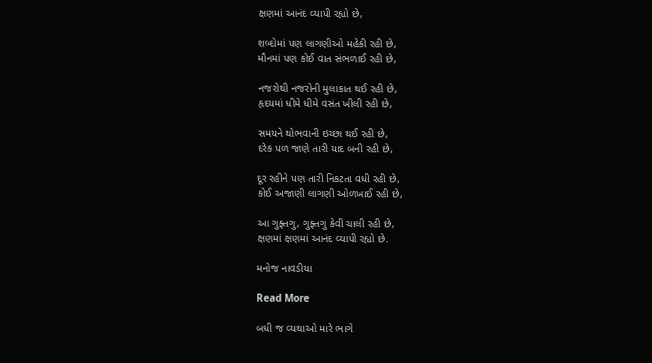ક્ષણમાં આનંદ વ્યાપી રહ્યો છે,

શબ્દોમાં પણ લાગણીઓ મહેકી રહી છે,
મૌનમાં પણ કોઈ વાત સંભળાઈ રહી છે,

નજરોથી નજરોની મુલાકાત થઈ રહી છે,
હૃદયમાં ધીમે ધીમે વસંત ખીલી રહી છે,

સમયને થોભવાની ઇચ્છા થઈ રહી છે,
દરેક પળ જાણે તારી યાદ બની રહી છે,

દૂર રહીને પણ તારી નિકટતા વધી રહી છે,
કોઈ અજાણી લાગણી ઓળખાઈ રહી છે,

આ ગુફ્તગુ, ગુફ્તગુ કેવી ચાલી રહી છે,
ક્ષણમાં ક્ષણમાં આનંદ વ્યાપી રહ્યો છે.

મનોજ નાવડીયા

Read More

બધી જ વ્યથાઓ મારે ભાગે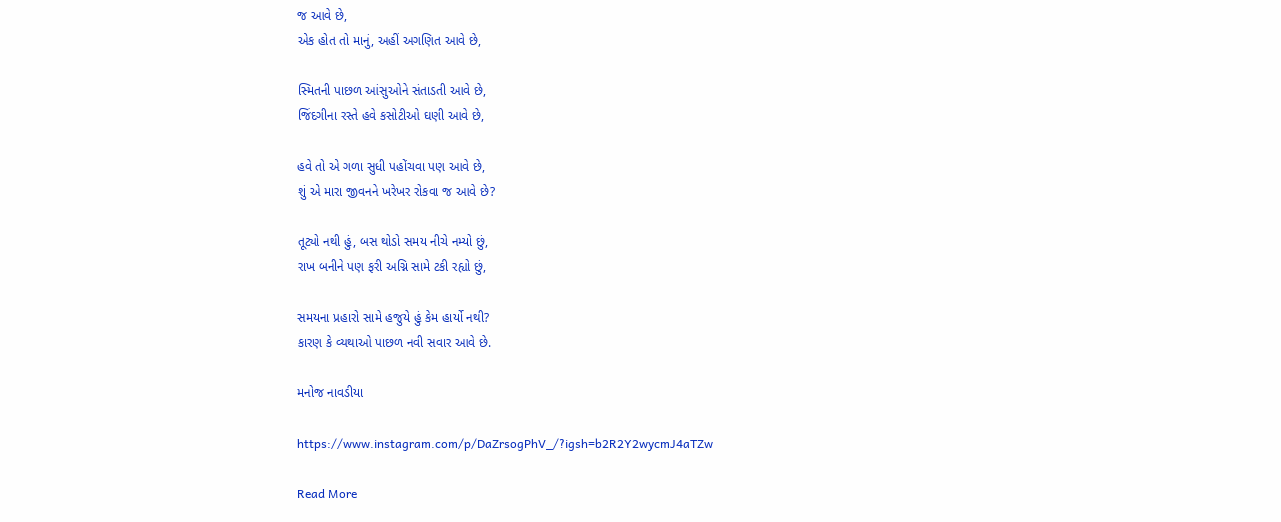જ આવે છે,
એક હોત તો માનું, અહીં અગણિત આવે છે,

સ્મિતની પાછળ આંસુઓને સંતાડતી આવે છે,
જિંદગીના રસ્તે હવે કસોટીઓ ઘણી આવે છે,

હવે તો એ ગળા સુધી પહોંચવા પણ આવે છે,
શું એ મારા જીવનને ખરેખર રોકવા જ આવે છે?

તૂટ્યો નથી હું, બસ થોડો સમય નીચે નમ્યો છું,
રાખ બનીને પણ ફરી અગ્નિ સામે ટકી રહ્યો છું,

સમયના પ્રહારો સામે હજુયે હું કેમ હાર્યો નથી?
કારણ કે વ્યથાઓ પાછળ નવી સવાર આવે છે.

મનોજ નાવડીયા

https://www.instagram.com/p/DaZrsogPhV_/?igsh=b2R2Y2wycmJ4aTZw

Read More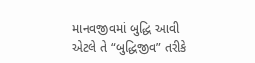માનવજીવમાં બુદ્ધિ આવી એટલે તે “બુદ્ધિજીવ” તરીકે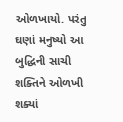ઓળખાયો. પરંતુ ઘણાં મનુષ્યો આ બુદ્ધિની સાચી શક્તિને ઓળખી શક્યાં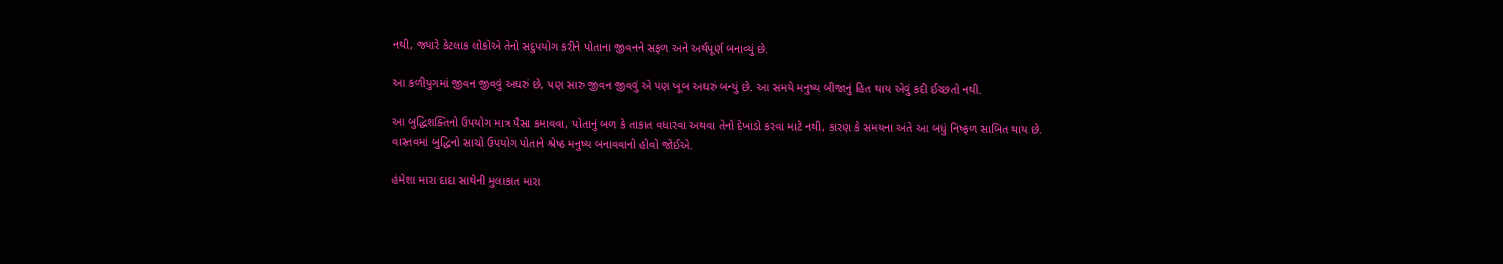નથી, જ્યારે કેટલાક લોકોએ તેનો સદુપયોગ કરીને પોતાના જીવનને સફળ અને અર્થપૂર્ણ બનાવ્યું છે.

આ કળીયુગમાં જીવન જીવવું અઘરું છે, પણ સારુ જીવન જીવવું એ પણ ખૂબ અઘરું બન્યું છે. આ સમયે મનુષ્ય બીજાનું હિત થાય એવું કદી ઈચ્છતો નથી.

આ બુદ્ધિશક્તિનો ઉપયોગ માત્ર પૈસા કમાવવા, પોતાનું બળ કે તાકાત વધારવા અથવા તેનો દેખાડો કરવા માટે નથી, કારણ કે સમયના અંતે આ બધું નિષ્ફળ સાબિત થાય છે.
વાસ્તવમાં બુદ્ધિનો સાચો ઉપયોગ પોતાને શ્રેષ્ઠ મનુષ્ય બનાવવાનો હોવો જોઈએ.

હંમેશા મારા દાદા સાથેની મુલાકાત મારા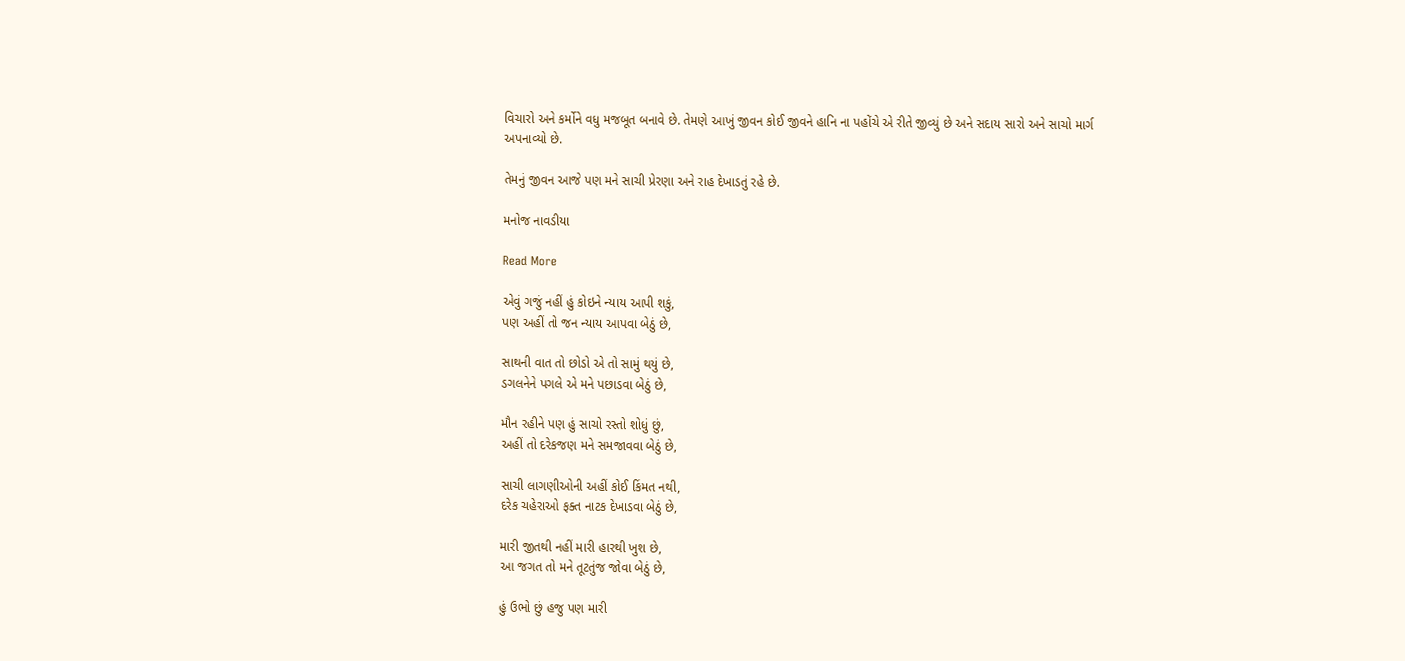વિચારો અને કર્મોને વધુ મજબૂત બનાવે છે. તેમણે આખું જીવન કોઈ જીવને હાનિ ના પહોંચે એ રીતે જીવ્યું છે અને સદાય સારો અને સાચો માર્ગ અપનાવ્યો છે.

તેમનું જીવન આજે પણ મને સાચી પ્રેરણા અને રાહ દેખાડતું રહે છે.

મનોજ નાવડીયા

Read More

એવું ગજું નહીં હું કોઇને ન્યાય આપી શકું,
પણ અહીં તો જન ન્યાય આપવા બેઠું છે,

સાથની વાત તો છોડો એ તો સામું થયું છે,
ડગલનેને પગલે એ મને પછાડવા બેઠું છે,

મૌન રહીને પણ હું સાચો રસ્તો શોધું છું,
અહીં તો દરેકજણ મને સમજાવવા બેઠું છે,

સાચી લાગણીઓની અહીં કોઈ કિંમત નથી,
દરેક ચહેરાઓ ફક્ત નાટક દેખાડવા બેઠું છે,

મારી જીતથી નહીં મારી હારથી ખુશ છે,
આ જગત તો મને તૂટતુંજ જોવા બેઠું છે,

હું ઉભો છું હજુ પણ મારી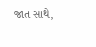જાત સાથે,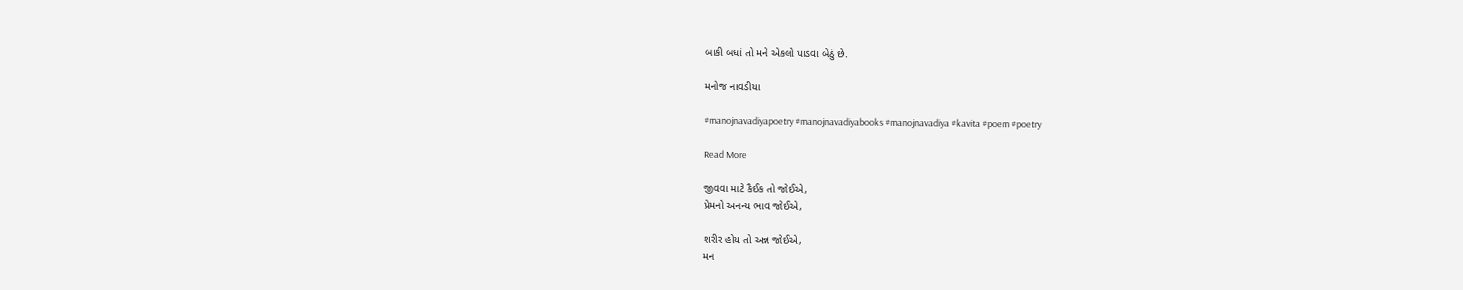બાકી બધાં તો મને એકલો પાડવા બેઠું છે.

મનોજ નાવડીયા

#manojnavadiyapoetry #manojnavadiyabooks #manojnavadiya #kavita #poem #poetry

Read More

જીવવા માટે કૈઈક તો જોઈએ,
પ્રેમનો અનન્ય ભાવ જોઈએ,

શરીર હોય તો અન્ન જોઈએ,
મન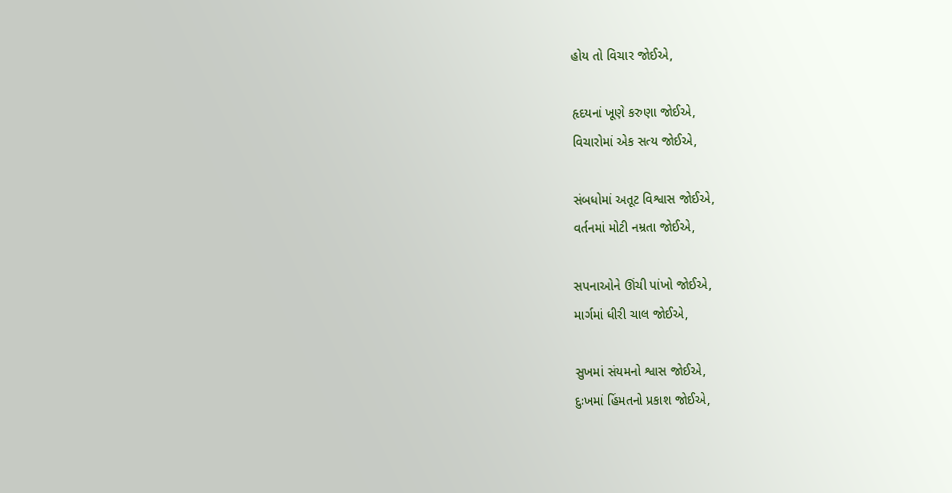હોય તો વિચાર જોઈએ,

હૃદયનાં ખૂણે કરુણા જોઈએ,
વિચારોમાં એક સત્ય જોઈએ,

સંબધોમાં અતૂટ વિશ્વાસ જોઈએ,
વર્તનમાં મોટી નમ્રતા જોઈએ,

સપનાઓને ઊંચી પાંખો જોઈએ,
માર્ગમાં ધીરી ચાલ જોઈએ,

સુખમાં સંયમનો શ્વાસ જોઈએ,
દુઃખમાં હિંમતનો પ્રકાશ જોઈએ,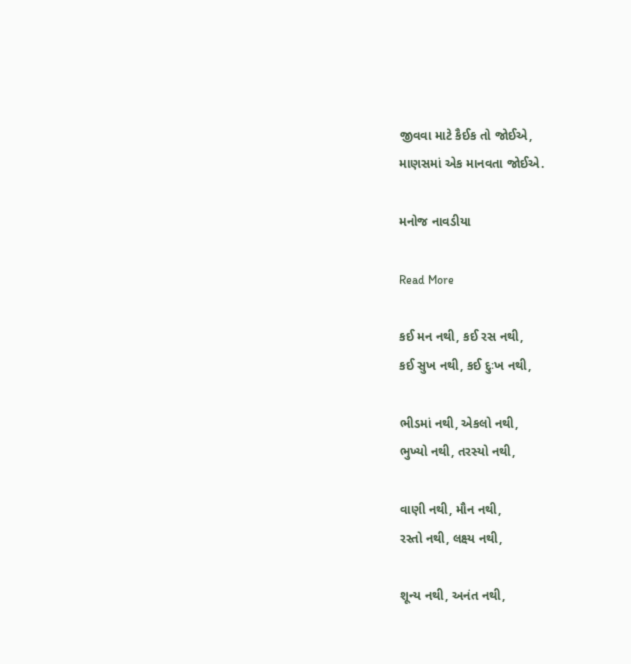જીવવા માટે કૈઈક તો જોઈએ,
માણસમાં એક માનવતા જોઈએ.

મનોજ નાવડીયા

Read More

કઈ મન નથી, કઈ રસ નથી,
કઈ સુખ નથી, કઈ દુઃખ નથી,

ભીડમાં નથી, એકલો નથી,
ભુખ્યો નથી, તરસ્યો નથી,

વાણી નથી, મૌન નથી,
રસ્તો નથી, લક્ષ્ય નથી,

શૂન્ય નથી, અનંત નથી,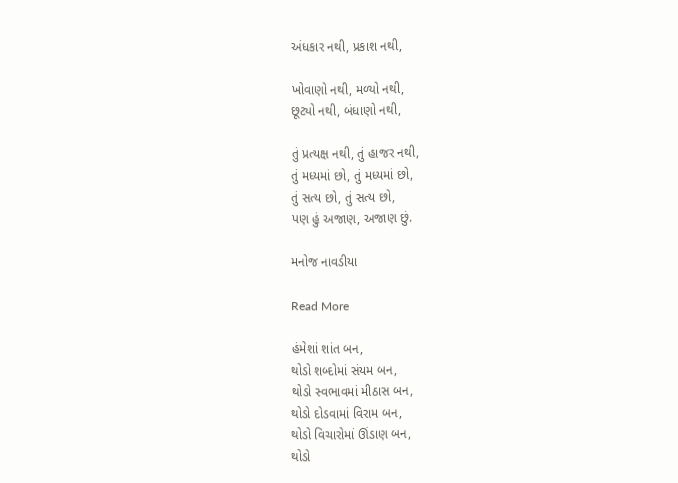અંધકાર નથી, પ્રકાશ નથી,

ખોવાણો નથી, મળ્યો નથી,
છૂટ્યો નથી, બંધાણો નથી,

તું પ્રત્યક્ષ નથી, તું હાજર નથી,
તું મધ્યમાં છો, તું મધ્યમાં છો,
તું સત્ય છો, તું સત્ય છો,
પણ હું અજાણ, અજાણ છું.

મનોજ નાવડીયા

Read More

હંમેશાં શાંત બન,
થોડો શબ્દોમાં સંયમ બન,
થોડો સ્વભાવમાં મીઠાસ બન,
થોડો દોડવામાં વિરામ બન,
થોડો વિચારોમાં ઊંડાણ બન,
થોડો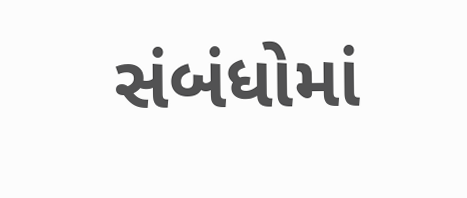સંબંધોમાં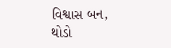વિશ્વાસ બન,
થોડો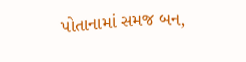પોતાનામાં સમજ બન,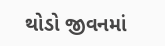થોડો જીવનમાં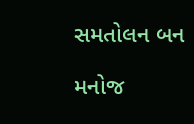સમતોલન બન

મનોજ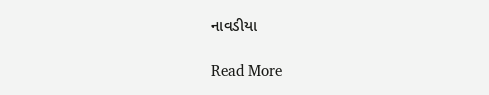નાવડીયા

Read More